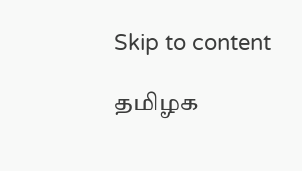Skip to content

தமிழக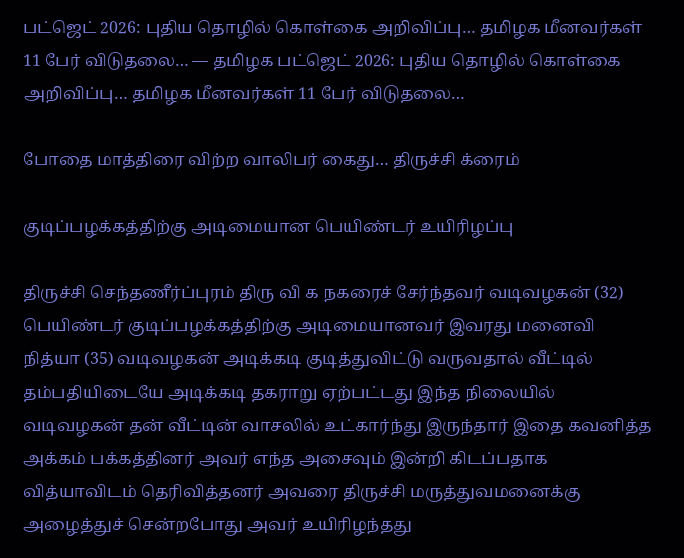பட்ஜெட் 2026: புதிய தொழில் கொள்கை அறிவிப்பு… தமிழக மீனவர்கள் 11 பேர் விடுதலை… — தமிழக பட்ஜெட் 2026: புதிய தொழில் கொள்கை அறிவிப்பு… தமிழக மீனவர்கள் 11 பேர் விடுதலை…

போதை மாத்திரை விற்ற வாலிபர் கைது… திருச்சி க்ரைம்

குடிப்பழக்கத்திற்கு அடிமையான பெயிண்டர் உயிரிழப்பு

திருச்சி செந்தணீர்ப்புரம் திரு வி க நகரைச் சேர்ந்தவர் வடிவழகன் (32) பெயிண்டர் குடிப்பழக்கத்திற்கு அடிமையானவர் இவரது மனைவி நித்யா (35) வடிவழகன் அடிக்கடி குடித்துவிட்டு வருவதால் வீட்டில் தம்பதியிடையே அடிக்கடி தகராறு ஏற்பட்டது இந்த நிலையில் வடிவழகன் தன் வீட்டின் வாசலில் உட்கார்ந்து இருந்தார் இதை கவனித்த அக்கம் பக்கத்தினர் அவர் எந்த அசைவும் இன்றி கிடப்பதாக வித்யாவிடம் தெரிவித்தனர் அவரை திருச்சி மருத்துவமனைக்கு அழைத்துச் சென்றபோது அவர் உயிரிழந்தது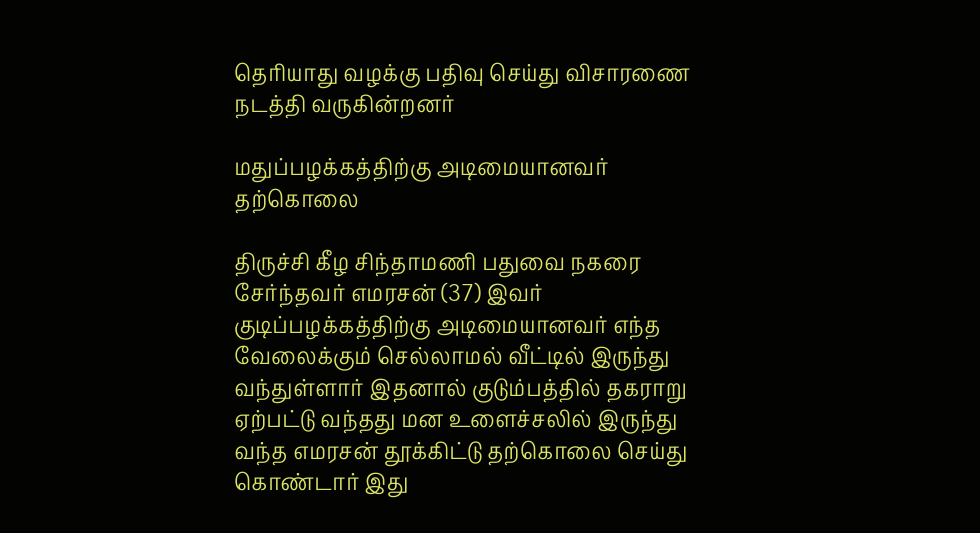தெரியாது வழக்கு பதிவு செய்து விசாரணை நடத்தி வருகின்றனர்

மதுப்பழக்கத்திற்கு அடிமையானவர் தற்கொலை

திருச்சி கீழ சிந்தாமணி பதுவை நகரை சேர்ந்தவர் எமரசன் (37) இவர் குடிப்பழக்கத்திற்கு அடிமையானவர் எந்த வேலைக்கும் செல்லாமல் வீட்டில் இருந்து வந்துள்ளார் இதனால் குடும்பத்தில் தகராறு ஏற்பட்டு வந்தது மன உளைச்சலில் இருந்து வந்த எமரசன் தூக்கிட்டு தற்கொலை செய்து கொண்டார் இது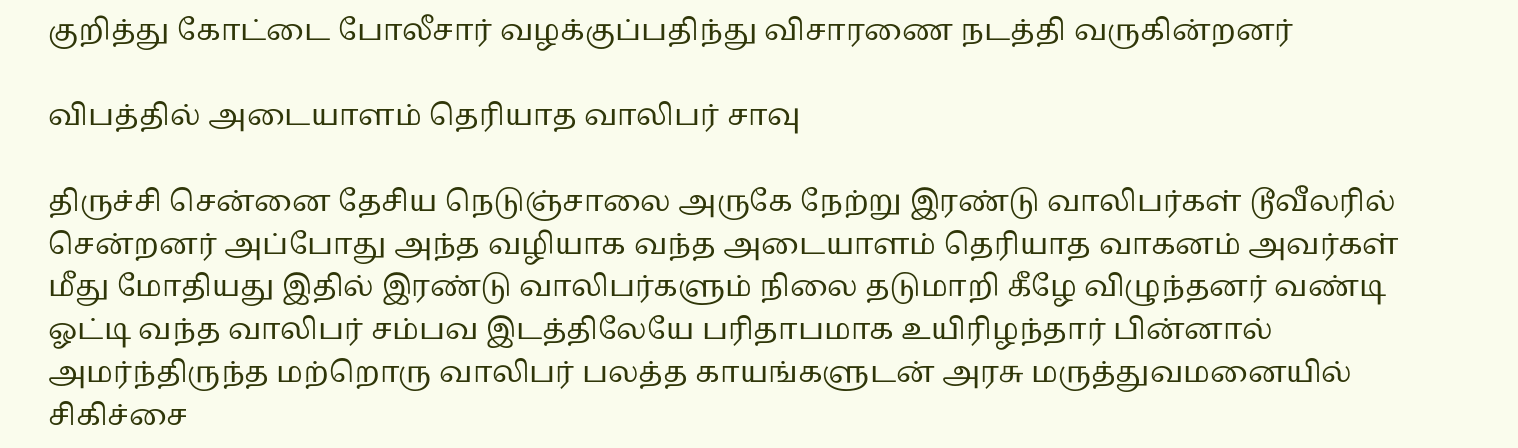குறித்து கோட்டை போலீசார் வழக்குப்பதிந்து விசாரணை நடத்தி வருகின்றனர்

விபத்தில் அடையாளம் தெரியாத வாலிபர் சாவு

திருச்சி சென்னை தேசிய நெடுஞ்சாலை அருகே நேற்று இரண்டு வாலிபர்கள் டூவீலரில் சென்றனர் அப்போது அந்த வழியாக வந்த அடையாளம் தெரியாத வாகனம் அவர்கள் மீது மோதியது இதில் இரண்டு வாலிபர்களும் நிலை தடுமாறி கீழே விழுந்தனர் வண்டி ஓட்டி வந்த வாலிபர் சம்பவ இடத்திலேயே பரிதாபமாக உயிரிழந்தார் பின்னால் அமர்ந்திருந்த மற்றொரு வாலிபர் பலத்த காயங்களுடன் அரசு மருத்துவமனையில் சிகிச்சை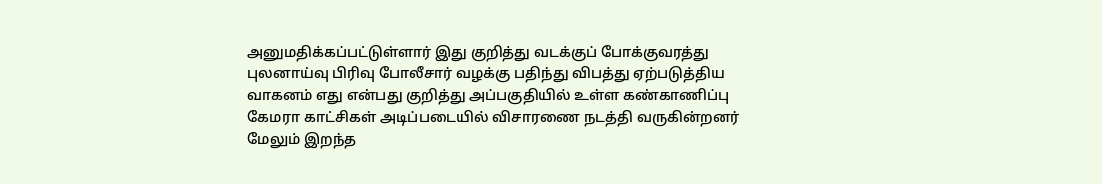அனுமதிக்கப்பட்டுள்ளார் இது குறித்து வடக்குப் போக்குவரத்து புலனாய்வு பிரிவு போலீசார் வழக்கு பதிந்து விபத்து ஏற்படுத்திய வாகனம் எது என்பது குறித்து அப்பகுதியில் உள்ள கண்காணிப்பு கேமரா காட்சிகள் அடிப்படையில் விசாரணை நடத்தி வருகின்றனர் மேலும் இறந்த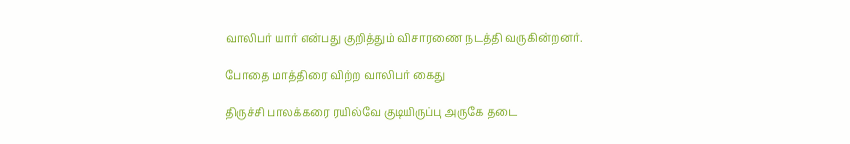வாலிபர் யார் என்பது குறித்தும் விசாரணை நடத்தி வருகின்றனர்.

போதை மாத்திரை விற்ற வாலிபர் கைது

திருச்சி பாலக்கரை ரயில்வே குடியிருப்பு அருகே தடை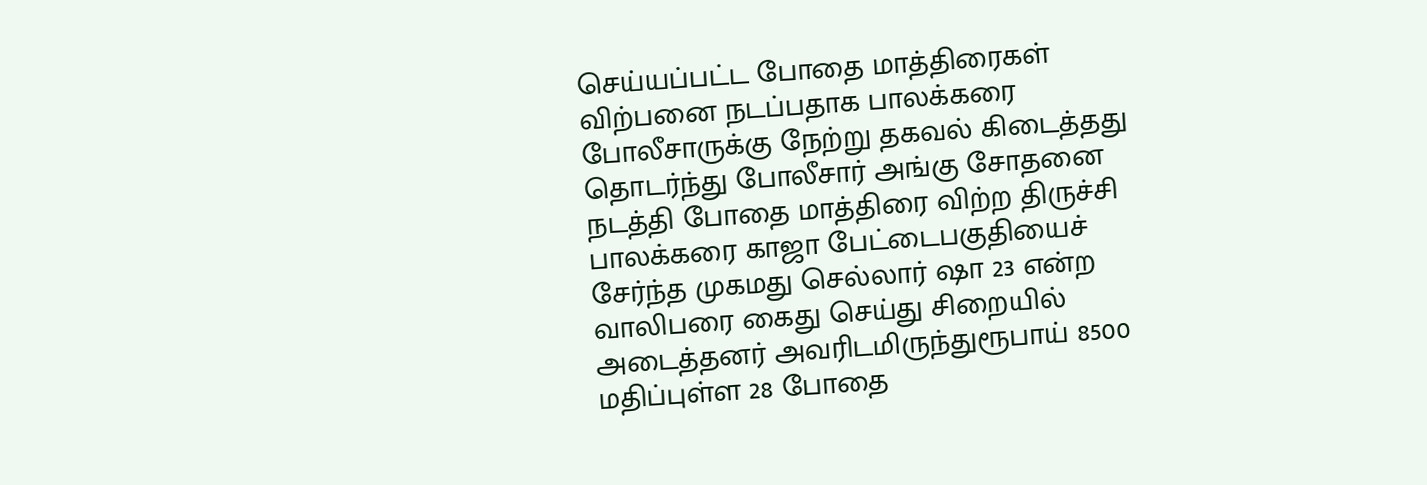செய்யப்பட்ட போதை மாத்திரைகள் விற்பனை நடப்பதாக பாலக்கரை போலீசாருக்கு நேற்று தகவல் கிடைத்தது தொடர்ந்து போலீசார் அங்கு சோதனை நடத்தி போதை மாத்திரை விற்ற திருச்சி பாலக்கரை காஜா பேட்டைபகுதியைச் சேர்ந்த முகமது செல்லார் ஷா 23 என்ற வாலிபரை கைது செய்து சிறையில் அடைத்தனர் அவரிடமிருந்துரூபாய் 8500 மதிப்புள்ள 28 போதை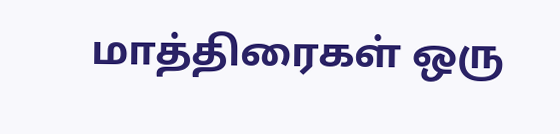மாத்திரைகள் ஒரு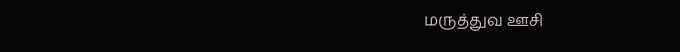மருத்துவ ஊசி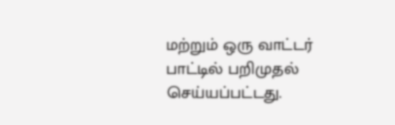மற்றும் ஒரு வாட்டர் பாட்டில் பறிமுதல் செய்யப்பட்டது.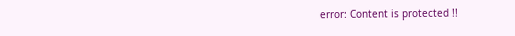error: Content is protected !!